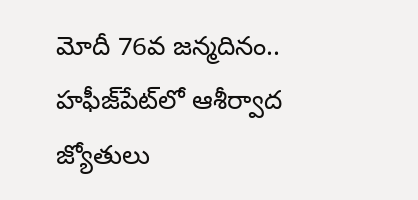మోదీ 76వ జన్మదినం.. హఫీజ్‌పేట్‌లో ఆశీర్వాద జ్యోతులు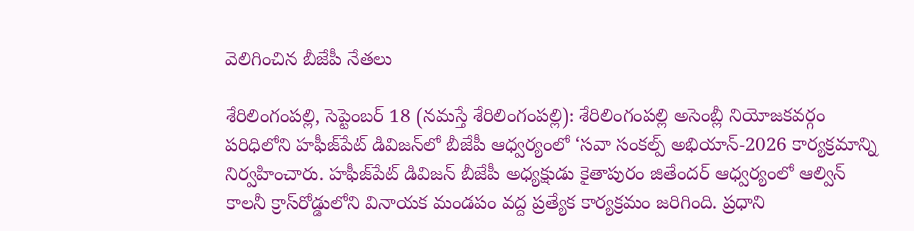వెలిగించిన బీజేపీ నేతలు

శేరిలింగంప‌ల్లి, సెప్టెంబ‌ర్ 18 (న‌మ‌స్తే శేరిలింగంప‌ల్లి): శేరిలింగంపల్లి అసెంబ్లీ నియోజకవర్గం పరిధిలోని హఫీజ్‌పేట్ డివిజన్‌లో బీజేపీ ఆధ్వర్యంలో ‘సవా సంకల్ప్ అభియాన్-2026 కార్యక్రమాన్ని నిర్వహించారు. హఫీజ్‌పేట్ డివిజన్ బీజేపీ అధ్యక్షుడు కైతాపురం జితేందర్ ఆధ్వర్యంలో ఆల్విన్ కాలనీ క్రాస్‌రోడ్డులోని వినాయక మండపం వద్ద ప్రత్యేక కార్యక్రమం జరిగింది. ప్రధాని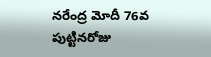నరేంద్ర మోదీ 76వ పుట్టినరోజు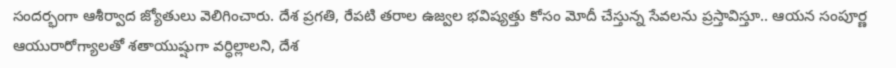సందర్భంగా ఆశీర్వాద జ్యోతులు వెలిగించారు. దేశ ప్రగతి, రేపటి తరాల ఉజ్వల భవిష్యత్తు కోసం మోదీ చేస్తున్న సేవలను ప్రస్తావిస్తూ.. ఆయన సంపూర్ణ ఆయురారోగ్యాలతో శతాయుష్షుగా వర్ధిల్లాలని, దేశ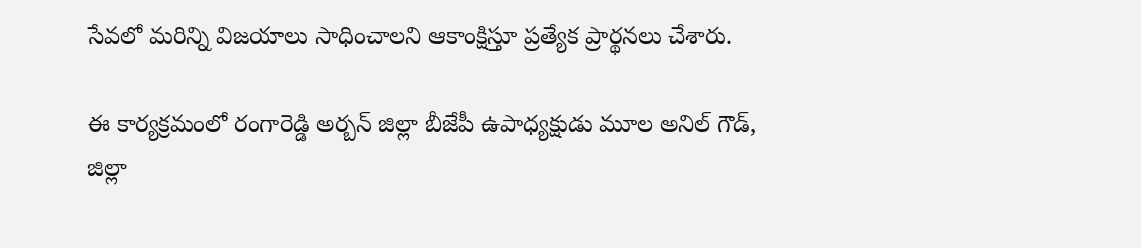సేవలో మరిన్ని విజయాలు సాధించాలని ఆకాంక్షిస్తూ ప్రత్యేక ప్రార్థనలు చేశారు.

ఈ కార్యక్రమంలో రంగారెడ్డి అర్బన్ జిల్లా బీజేపీ ఉపాధ్యక్షుడు మూల అనిల్ గౌడ్, జిల్లా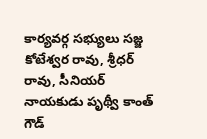కార్యవర్గ సభ్యులు సజ్జ కోటేశ్వర రావు, శ్రీధర్ రావు, సీనియర్ నాయకుడు పృథ్వీ కాంత్ గౌడ్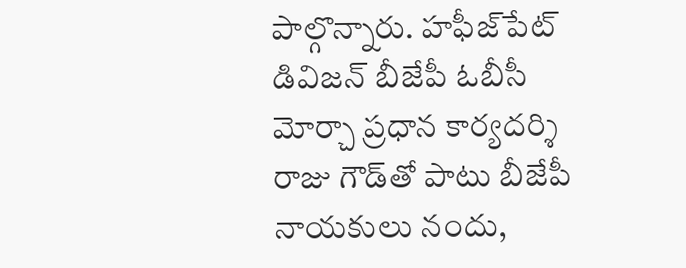పాల్గొన్నారు. హఫీజ్‌పేట్ డివిజన్ బీజేపీ ఓబీసీ మోర్చా ప్రధాన కార్యదర్శి రాజు గౌడ్‌తో పాటు బీజేపీ నాయకులు నందు,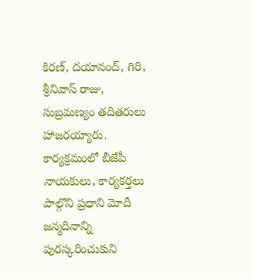కిరణ్, దయానంద్, గిరి, శ్రీనివాస్ రాజు, సుబ్రమణ్యం తదితరులు హాజరయ్యారు. కార్యక్రమంలో బీజేపీ నాయకులు, కార్యకర్తలు పాల్గొని ప్రధాని మోదీ జన్మదినాన్ని పురస్కరించుకుని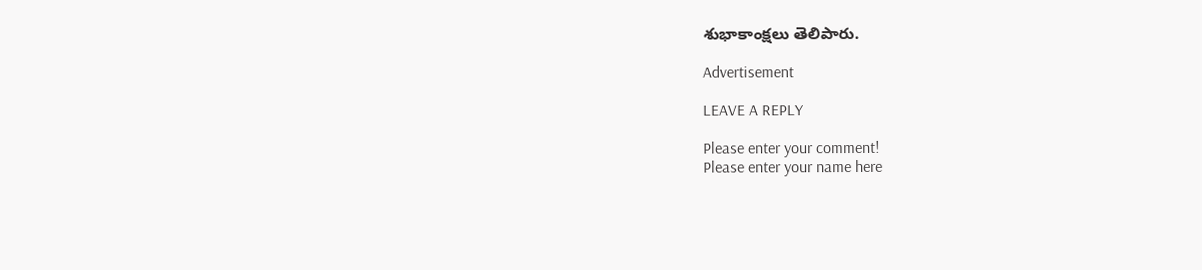శుభాకాంక్షలు తెలిపారు.

Advertisement

LEAVE A REPLY

Please enter your comment!
Please enter your name here